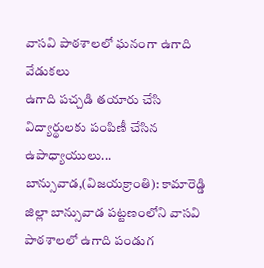వాసవి పాఠశాలలో ఘనంగా ఉగాది వేడుకలు
ఉగాది పచ్చడి తయారు చేసి విద్యార్థులకు పంపిణీ చేసిన ఉపాధ్యాయులు...
బాన్సువాడ,(విజయక్రాంతి): కామారెడ్డి జిల్లా బాన్సువాడ పట్టణంలోని వాసవి పాఠశాలలో ఉగాది పండుగ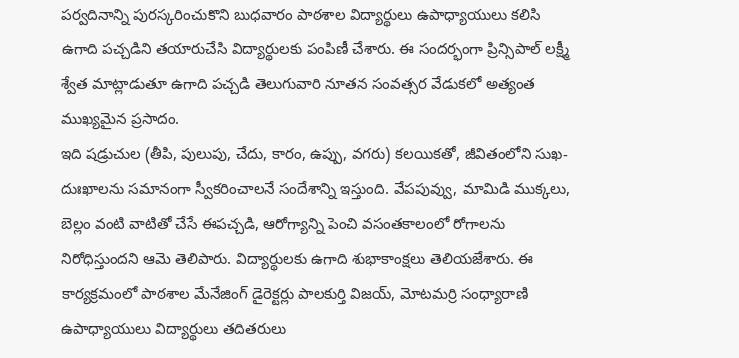పర్వదినాన్ని పురస్కరించుకొని బుధవారం పాఠశాల విద్యార్థులు ఉపాధ్యాయులు కలిసి ఉగాది పచ్చడిని తయారుచేసి విద్యార్థులకు పంపిణీ చేశారు. ఈ సందర్భంగా ప్రిన్సిపాల్ లక్ష్మీ శ్వేత మాట్లాడుతూ ఉగాది పచ్చడి తెలుగువారి నూతన సంవత్సర వేడుకలో అత్యంత ముఖ్యమైన ప్రసాదం.
ఇది షడ్రుచుల (తీపి, పులుపు, చేదు, కారం, ఉప్పు, వగరు) కలయికతో, జీవితంలోని సుఖ-దుఃఖాలను సమానంగా స్వీకరించాలనే సందేశాన్ని ఇస్తుంది. వేపపువ్వు, మామిడి ముక్కలు, బెల్లం వంటి వాటితో చేసే ఈపచ్చడి, ఆరోగ్యాన్ని పెంచి వసంతకాలంలో రోగాలను నిరోధిస్తుందని ఆమె తెలిపారు. విద్యార్థులకు ఉగాది శుభాకాంక్షలు తెలియజేశారు. ఈ కార్యక్రమంలో పాఠశాల మేనేజింగ్ డైరెక్టర్లు పాలకుర్తి విజయ్, మోటమర్రి సంధ్యారాణి ఉపాధ్యాయులు విద్యార్థులు తదితరులు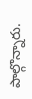పాల్గొన్నారు.